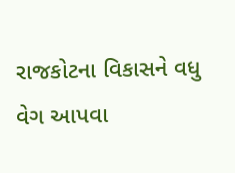રાજકોટના વિકાસને વધુ વેગ આપવા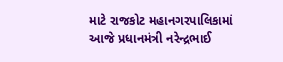માટે રાજકોટ મહાનગરપાલિકામાં આજે પ્રધાનમંત્રી નરેન્દ્રભાઈ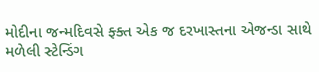મોદીના જન્મદિવસે ફ્ક્ત એક જ દરખાસ્તના એજન્ડા સાથે મળેલી સ્ટેન્ડિંગ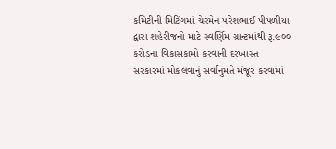કમિટીની મિટિંગમાં ચેરમેન પરેશભાઈ પીપળીયા દ્વારા શહેરીજનો માટે સ્વર્ણિમ ગ્રાન્ટમાંથી રૂ.૯૦૦ કરોડના વિકાસકામો કરવાની દરખાસ્ત સરકારમાં મોકલવાનું સર્વાનુમતે મંજૂર કરવામાં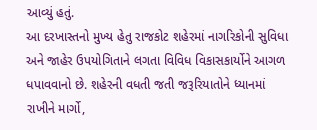આવ્યું હતું.
આ દરખાસ્તનો મુખ્ય હેતુ રાજકોટ શહેરમાં નાગરિકોની સુવિધા અને જાહેર ઉપયોગિતાને લગતા વિવિધ વિકાસકાર્યોને આગળ ધપાવવાનો છે. શહેરની વધતી જતી જરૂરિયાતોને ધ્યાનમાં રાખીને માર્ગો,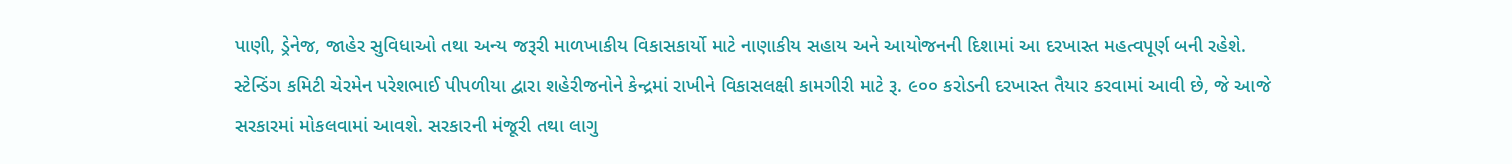પાણી, ડ્રેનેજ, જાહેર સુવિધાઓ તથા અન્ય જરૂરી માળખાકીય વિકાસકાર્યો માટે નાણાકીય સહાય અને આયોજનની દિશામાં આ દરખાસ્ત મહત્વપૂર્ણ બની રહેશે.
સ્ટેન્ડિંગ કમિટી ચેરમેન પરેશભાઈ પીપળીયા દ્વારા શહેરીજનોને કેન્દ્રમાં રાખીને વિકાસલક્ષી કામગીરી માટે રૂ. ૯૦૦ કરોડની દરખાસ્ત તૈયાર કરવામાં આવી છે, જે આજે સરકારમાં મોકલવામાં આવશે. સરકારની મંજૂરી તથા લાગુ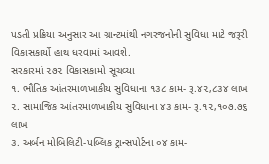પડતી પ્રક્રિયા અનુસાર આ ગ્રાન્ટમાંથી નગરજનોની સુવિધા માટે જરૂરી વિકાસકાર્યો હાથ ધરવામાં આવશે.
સરકારમાં ૨૭૨ વિકાસકામો સૂચવ્યા
૧. ભૌતિક આંતરમાળખાકીય સુવિધાના ૧૩૮ કામ- રૂ.૪૨,૮૩૪ લાખ
૨. સામાજિક આંતરમાળખાકીય સુવિધાના ૪૩ કામ- રૂ.૧૨,૧૦૭.૭૬ લાખ
૩. અર્બન મોબિલિટી-પબ્લિક ટ્રાન્સપોર્ટના ૦૪ કામ-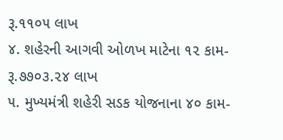રૂ.૧૧૦૫ લાખ
૪. શહેરની આગવી ઓળખ માટેના ૧૨ કામ- રૂ.૭૭૦૩.૨૪ લાખ
૫. મુખ્યમંત્રી શહેરી સડક યોજનાના ૪૦ કામ-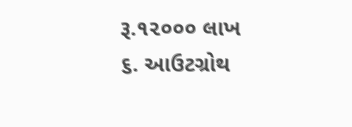રૂ.૧૨૦૦૦ લાખ
૬. આઉટગ્રોથ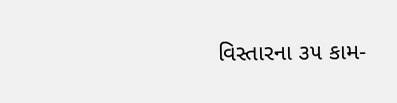વિસ્તારના ૩૫ કામ-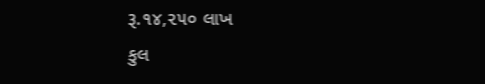રૂ.૧૪,૨૫૦ લાખ
કુલ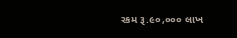રકમ રૂ.૯૦,૦૦૦ લાખ